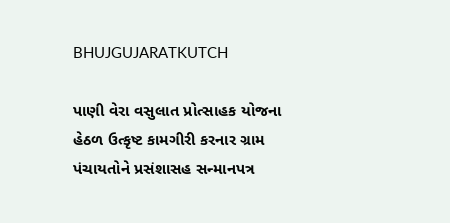BHUJGUJARATKUTCH

પાણી વેરા વસુલાત પ્રોત્સાહક યોજના હેઠળ ઉત્કૃષ્ટ કામગીરી કરનાર ગ્રામ પંચાયતોને પ્રસંશાસહ સન્માનપત્ર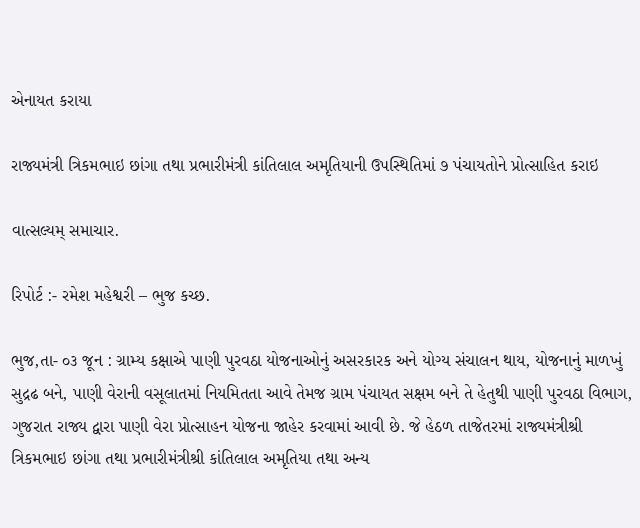એનાયત કરાયા

રાજ્યમંત્રી ત્રિકમભાઇ છાંગા તથા પ્રભારીમંત્રી કાંતિલાલ અમૃતિયાની ઉપસ્થિતિમાં ૭ પંચાયતોને પ્રોત્સાહિત કરાઇ

વાત્સલ્યમ્ સમાચાર.

રિપોર્ટ :- રમેશ મહેશ્વરી – ભુજ કચ્છ.

ભુજ,તા- ૦૩ જૂન : ગ્રામ્ય કક્ષાએ પાણી પુરવઠા યોજનાઓનું અસરકારક અને યોગ્ય સંચાલન થાય, યોજનાનું માળખું સુદ્રઢ બને, પાણી વેરાની વસૂલાતમાં નિયમિતતા આવે તેમજ ગ્રામ પંચાયત સક્ષમ બને તે હેતુથી પાણી પુરવઠા વિભાગ, ગુજરાત રાજ્ય દ્વારા પાણી વેરા પ્રોત્સાહન યોજના જાહેર કરવામાં આવી છે. જે હેઠળ તાજેતરમાં રાજ્યમંત્રીશ્રી ત્રિકમભાઇ છાંગા તથા પ્રભારીમંત્રીશ્રી કાંતિલાલ અમૃતિયા તથા અન્ય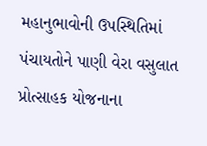મહાનુભાવોની ઉપસ્થિતિમાં પંચાયતોને પાણી વેરા વસુલાત પ્રોત્સાહક યોજનાના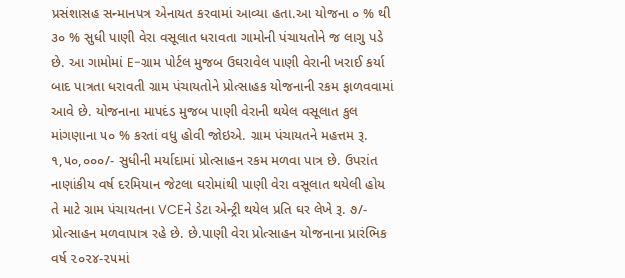પ્રસંશાસહ સન્માનપત્ર એનાયત કરવામાં આવ્યા હતા.આ યોજના ૦ % થી ૩૦ % સુધી પાણી વેરા વસૂલાત ધરાવતા ગામોની પંચાયતોને જ લાગુ પડે છે. આ ગામોમાં E-ગ્રામ પોર્ટલ મુજબ ઉઘરાવેલ પાણી વેરાની ખરાઈ કર્યા બાદ પાત્રતા ધરાવતી ગ્રામ પંચાયતોને પ્રોત્સાહક યોજનાની રકમ ફાળવવામાં આવે છે. યોજનાના માપદંડ મુજબ પાણી વેરાની થયેલ વસૂલાત કુલ માંગણાના ૫૦ % કરતાં વધુ હોવી જોઇએ. ગ્રામ પંચાયતને મહત્તમ રૂ. ૧,૫૦,૦૦૦/- સુધીની મર્યાદામાં પ્રોત્સાહન રકમ મળવા પાત્ર છે. ઉપરાંત નાણાંકીય વર્ષ દરમિયાન જેટલા ઘરોમાંથી પાણી વેરા વસૂલાત થયેલી હોય તે માટે ગ્રામ પંચાયતના VCEને ડેટા એન્ટ્રી થયેલ પ્રતિ ઘર લેખે રૂ. ૭/- પ્રોત્સાહન મળવાપાત્ર રહે છે. છે.પાણી વેરા પ્રોત્સાહન યોજનાના પ્રારંભિક વર્ષ ૨૦૨૪-૨૫માં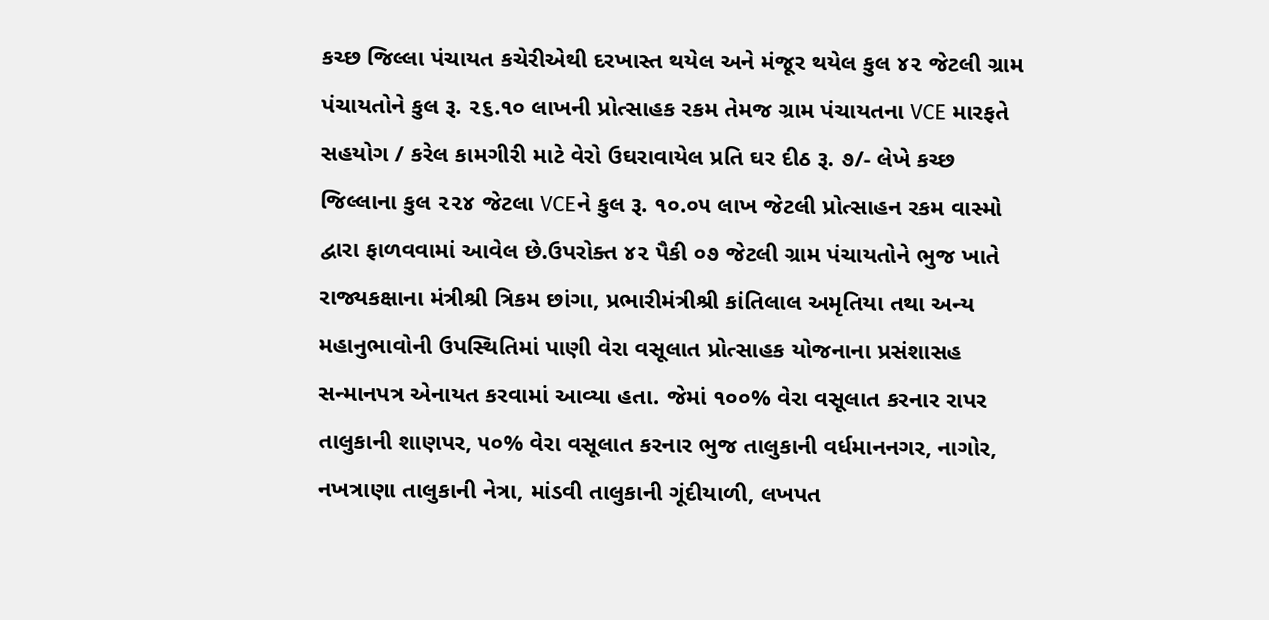કચ્છ જિલ્લા પંચાયત કચેરીએથી દરખાસ્ત થયેલ અને મંજૂર થયેલ કુલ ૪૨ જેટલી ગ્રામ પંચાયતોને કુલ રૂ. ૨૬.૧૦ લાખની પ્રોત્સાહક રકમ તેમજ ગ્રામ પંચાયતના VCE મારફતે સહયોગ / કરેલ કામગીરી માટે વેરો ઉઘરાવાયેલ પ્રતિ ઘર દીઠ રૂ. ૭/- લેખે કચ્છ જિલ્લાના કુલ ૨૨૪ જેટલા VCEને કુલ રૂ. ૧૦.૦૫ લાખ જેટલી પ્રોત્સાહન રકમ વાસ્મો દ્વારા ફાળવવામાં આવેલ છે.ઉપરોક્ત ૪૨ પૈકી ૦૭ જેટલી ગ્રામ પંચાયતોને ભુજ ખાતે રાજ્યકક્ષાના મંત્રીશ્રી ત્રિકમ છાંગા, પ્રભારીમંત્રીશ્રી કાંતિલાલ અમૃતિયા તથા અન્ય મહાનુભાવોની ઉપસ્થિતિમાં પાણી વેરા વસૂલાત પ્રોત્સાહક યોજનાના પ્રસંશાસહ સન્માનપત્ર એનાયત કરવામાં આવ્યા હતા. જેમાં ૧૦૦% વેરા વસૂલાત કરનાર રાપર તાલુકાની શાણપર, ૫૦% વેરા વસૂલાત કરનાર ભુજ તાલુકાની વર્ધમાનનગર, નાગોર, નખત્રાણા તાલુકાની નેત્રા, માંડવી તાલુકાની ગૂંદીયાળી, લખપત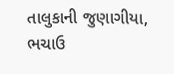તાલુકાની જુણાગીયા, ભચાઉ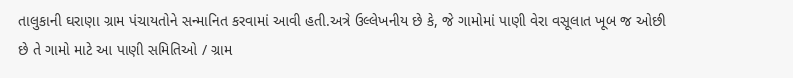તાલુકાની ઘરાણા ગ્રામ પંચાયતોને સન્માનિત કરવામાં આવી હતી.અત્રે ઉલ્લેખનીય છે કે, જે ગામોમાં પાણી વેરા વસૂલાત ખૂબ જ ઓછી છે તે ગામો માટે આ પાણી સમિતિઓ / ગ્રામ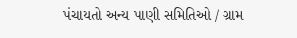પંચાયતો અન્ય પાણી સમિતિઓ / ગ્રામ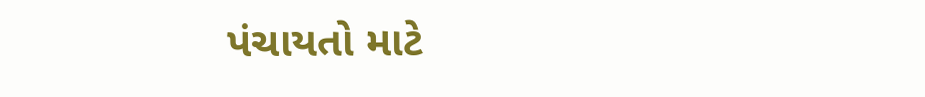પંચાયતો માટે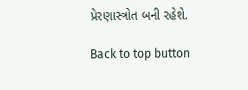પ્રેરણાસ્ત્રોત બની રહેશે.

Back to top button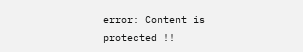error: Content is protected !!